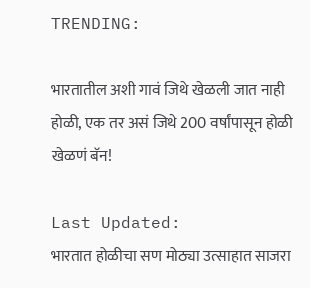TRENDING:

भारतातील अशी गावं जिथे खेळली जात नाही होळी, एक तर असं जिथे 200 वर्षांपासून होळी खेळणं बॅन!

Last Updated:
भारतात होळीचा सण मोठ्या उत्साहात साजरा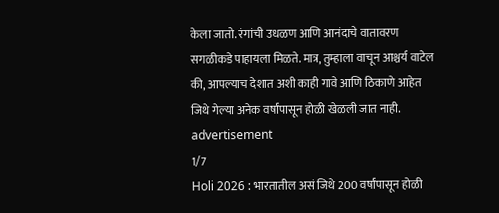केला जातो. रंगांची उधळण आणि आनंदाचे वातावरण सगळीकडे पाहायला मिळते. मात्र, तुम्हाला वाचून आश्चर्य वाटेल की, आपल्याच देशात अशी काही गावे आणि ठिकाणे आहेत जिथे गेल्या अनेक वर्षांपासून होळी खेळली जात नाही.
advertisement
1/7
Holi 2026 : भारतातील असं जिथे 200 वर्षांपासून होळी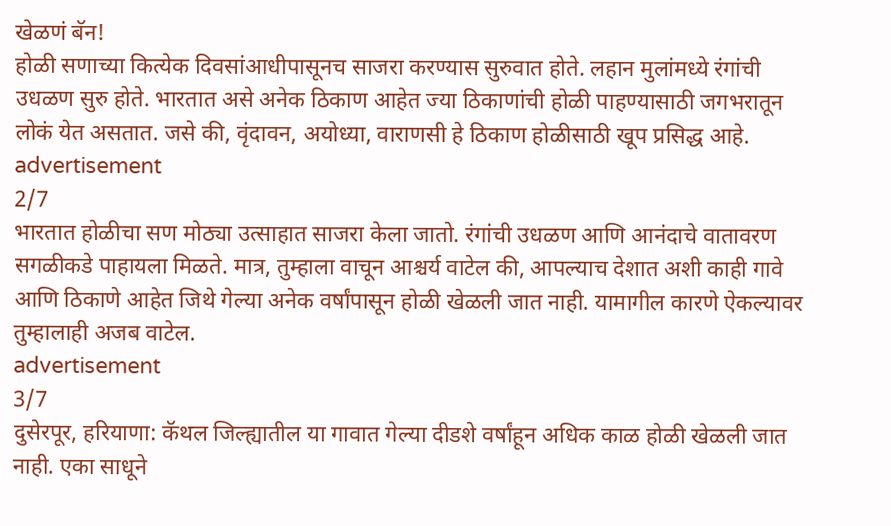खेळणं बॅन!
होळी सणाच्या कित्येक दिवसांआधीपासूनच साजरा करण्यास सुरुवात होते. लहान मुलांमध्ये रंगांची उधळण सुरु होते. भारतात असे अनेक ठिकाण आहेत ज्या ठिकाणांची होळी पाहण्यासाठी जगभरातून लोकं येत असतात. जसे की, वृंदावन, अयोध्या, वाराणसी हे ठिकाण होळीसाठी खूप प्रसिद्ध आहे.
advertisement
2/7
भारतात होळीचा सण मोठ्या उत्साहात साजरा केला जातो. रंगांची उधळण आणि आनंदाचे वातावरण सगळीकडे पाहायला मिळते. मात्र, तुम्हाला वाचून आश्चर्य वाटेल की, आपल्याच देशात अशी काही गावे आणि ठिकाणे आहेत जिथे गेल्या अनेक वर्षांपासून होळी खेळली जात नाही. यामागील कारणे ऐकल्यावर तुम्हालाही अजब वाटेल.
advertisement
3/7
दुसेरपूर, हरियाणा: कॅथल जिल्ह्यातील या गावात गेल्या दीडशे वर्षांहून अधिक काळ होळी खेळली जात नाही. एका साधूने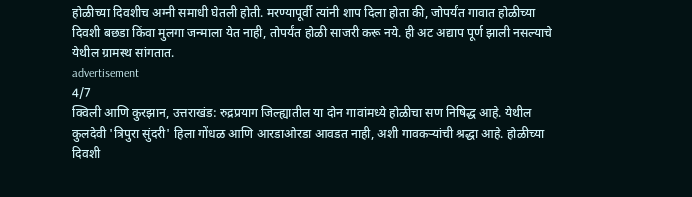होळीच्या दिवशीच अग्नी समाधी घेतली होती. मरण्यापूर्वी त्यांनी शाप दिला होता की, जोपर्यंत गावात होळीच्या दिवशी बछडा किंवा मुलगा जन्माला येत नाही, तोपर्यंत होळी साजरी करू नये. ही अट अद्याप पूर्ण झाली नसल्याचे येथील ग्रामस्थ सांगतात.
advertisement
4/7
क्विली आणि कुरझान, उत्तराखंड: रुद्रप्रयाग जिल्ह्यातील या दोन गावांमध्ये होळीचा सण निषिद्ध आहे. येथील कुलदेवी 'त्रिपुरा सुंदरी' हिला गोंधळ आणि आरडाओरडा आवडत नाही, अशी गावकऱ्यांची श्रद्धा आहे. होळीच्या दिवशी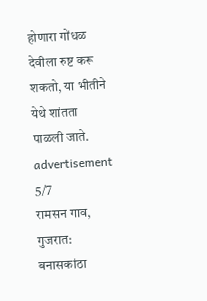होणारा गोंधळ देवीला रुष्ट करू शकतो, या भीतीने येथे शांतता पाळली जाते.
advertisement
5/7
रामसन गाव, गुजरात: बनासकांठा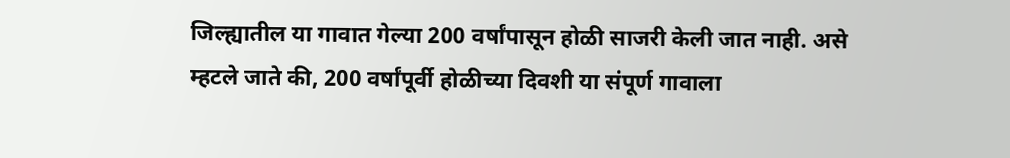जिल्ह्यातील या गावात गेल्या 200 वर्षांपासून होळी साजरी केली जात नाही. असे म्हटले जाते की, 200 वर्षांपूर्वी होळीच्या दिवशी या संपूर्ण गावाला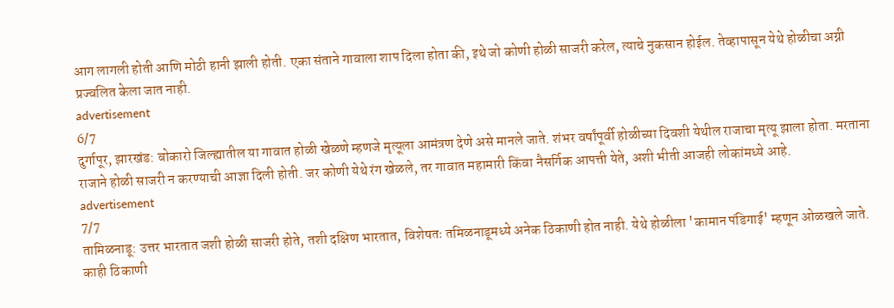आग लागली होती आणि मोठी हानी झाली होती. एका संताने गावाला शाप दिला होता की, इथे जो कोणी होळी साजरी करेल, त्याचे नुकसान होईल. तेव्हापासून येथे होळीचा अग्नी प्रज्वलित केला जात नाही.
advertisement
6/7
दुर्गापूर, झारखंड: बोकारो जिल्ह्यातील या गावात होळी खेळणे म्हणजे मृत्यूला आमंत्रण देणे असे मानले जाते. शंभर वर्षांपूर्वी होळीच्या दिवशी येथील राजाचा मृत्यू झाला होता. मरताना राजाने होळी साजरी न करण्याची आज्ञा दिली होती. जर कोणी येथे रंग खेळले, तर गावात महामारी किंवा नैसर्गिक आपत्ती येते, अशी भीती आजही लोकांमध्ये आहे.
advertisement
7/7
तामिळनाडू: उत्तर भारतात जशी होळी साजरी होते, तशी दक्षिण भारतात, विशेषतः तमिळनाडूमध्ये अनेक ठिकाणी होत नाही. येथे होळीला 'कामान पंडिगाई' म्हणून ओळखले जाते. काही ठिकाणी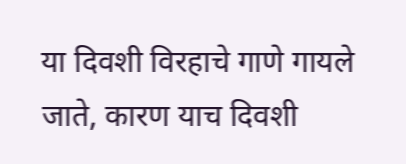या दिवशी विरहाचे गाणे गायले जाते, कारण याच दिवशी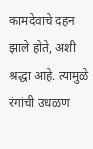कामदेवाचे दहन झाले होते, अशी श्रद्धा आहे. त्यामुळे रंगांची उधळण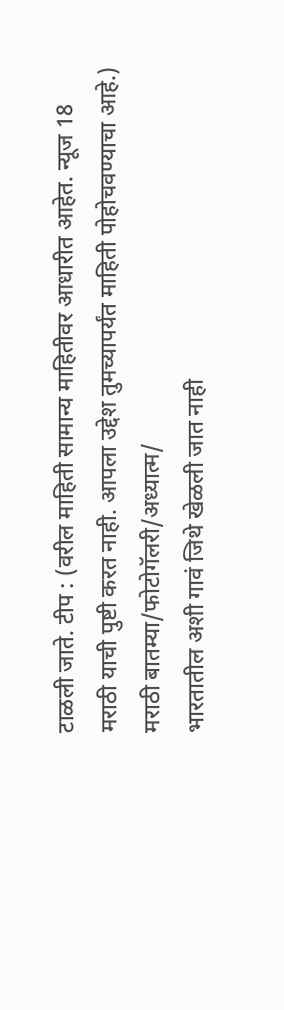टाळली जाते. टीप : (वरील माहिती सामान्य माहितीवर आधारीत आहेत. न्यूज 18 मराठी याची पुष्टी करत नाही. आपला उद्देश तुमच्यापर्यंत माहिती पोहोचवण्याचा आहे.)
मराठी बातम्या/फोटोगॅलरी/अध्यात्म/
भारतातील अशी गावं जिथे खेळली जात नाही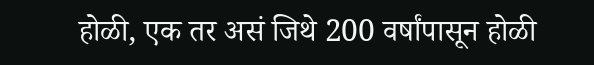होळी, एक तर असं जिथे 200 वर्षांपासून होळी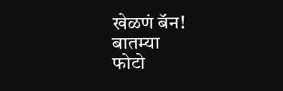खेळणं बॅन!
बातम्या
फोटो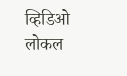व्हिडिओ
लोकल